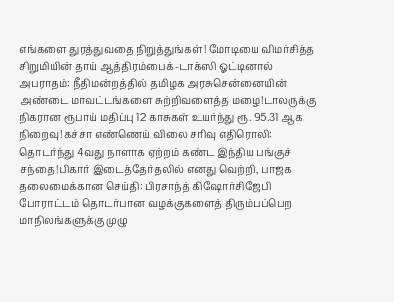எங்களை துரத்துவதை நிறுத்துங்கள்! மோடியை விமர்சித்த சிறுமியின் தாய் ஆத்திரம்பைக்-டாக்ஸி ஓட்டினால் அபராதம்: நீதிமன்றத்தில் தமிழக அரசுசென்னையின் அண்டை மாவட்டங்களை சுற்றிவளைத்த மழை!டாலருக்கு நிகரான ரூபாய் மதிப்பு 12 காசுகள் உயர்ந்து ரூ. 95.31 ஆக நிறைவு!கச்சா எண்ணெய் விலை சரிவு எதிரொலி: தொடர்ந்து 4வது நாளாக ஏற்றம் கண்ட இந்திய பங்குச் சந்தை!பிகார் இடைத்தேர்தலில் எனது வெற்றி, பாஜக தலைமைக்கான செய்தி: பிரசாந்த் கிஷோர்சிஜேபி போராட்டம் தொடர்பான வழக்குகளைத் திரும்பப்பெற மாநிலங்களுக்கு முழு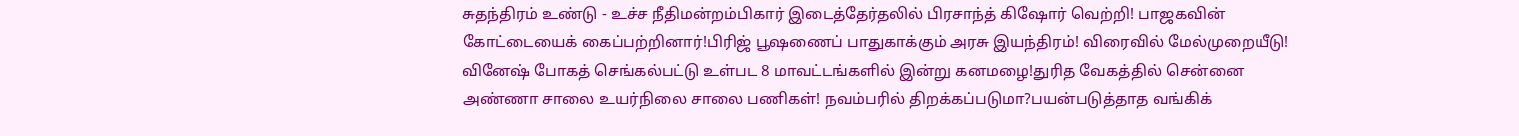சுதந்திரம் உண்டு - உச்ச நீதிமன்றம்பிகார் இடைத்தேர்தலில் பிரசாந்த் கிஷோர் வெற்றி! பாஜகவின் கோட்டையைக் கைப்பற்றினார்!பிரிஜ் பூஷணைப் பாதுகாக்கும் அரசு இயந்திரம்! விரைவில் மேல்முறையீடு! வினேஷ் போகத் செங்கல்பட்டு உள்பட 8 மாவட்டங்களில் இன்று கனமழை!துரித வேகத்தில் சென்னை அண்ணா சாலை உயர்நிலை சாலை பணிகள்! நவம்பரில் திறக்கப்படுமா?பயன்படுத்தாத வங்கிக்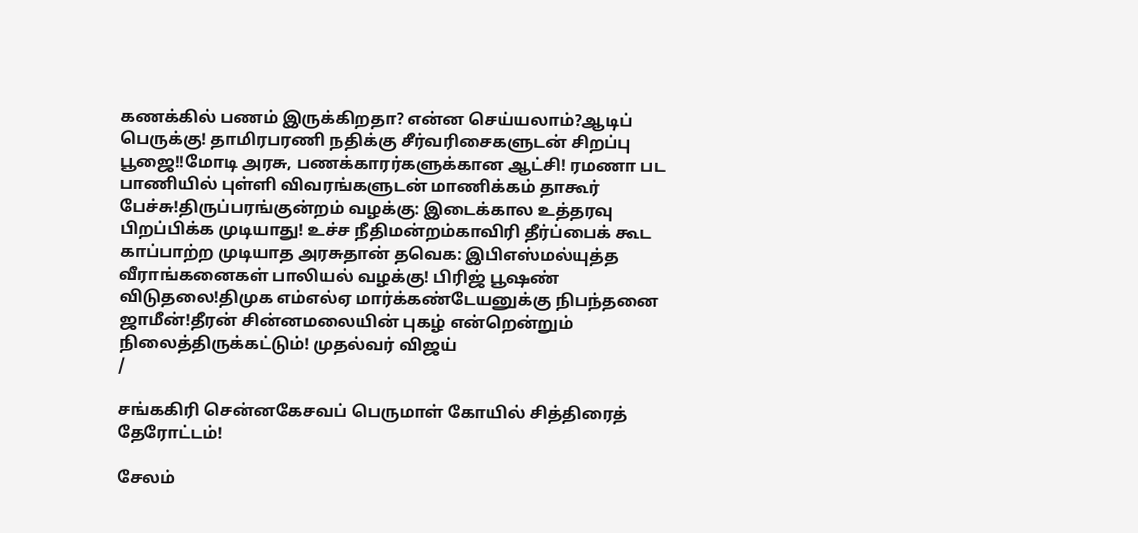கணக்கில் பணம் இருக்கிறதா? என்ன செய்யலாம்?ஆடிப் பெருக்கு! தாமிரபரணி நதிக்கு சீர்வரிசைகளுடன் சிறப்பு பூஜை!!மோடி அரசு, பணக்காரர்களுக்கான ஆட்சி! ரமணா பட பாணியில் புள்ளி விவரங்களுடன் மாணிக்கம் தாகூர் பேச்சு!திருப்பரங்குன்றம் வழக்கு: இடைக்கால உத்தரவு பிறப்பிக்க முடியாது! உச்ச நீதிமன்றம்காவிரி தீர்ப்பைக் கூட காப்பாற்ற முடியாத அரசுதான் தவெக: இபிஎஸ்மல்யுத்த வீராங்கனைகள் பாலியல் வழக்கு! பிரிஜ் பூஷண் விடுதலை!திமுக எம்எல்ஏ மார்க்கண்டேயனுக்கு நிபந்தனை ஜாமீன்!தீரன் சின்னமலையின் புகழ் என்றென்றும் நிலைத்திருக்கட்டும்! முதல்வர் விஜய்
/

சங்ககிரி சென்னகேசவப் பெருமாள் கோயில் சித்திரைத் தேரோட்டம்!

சேலம்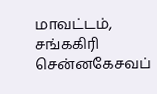மாவட்டம், சங்ககிரி சென்னகேசவப்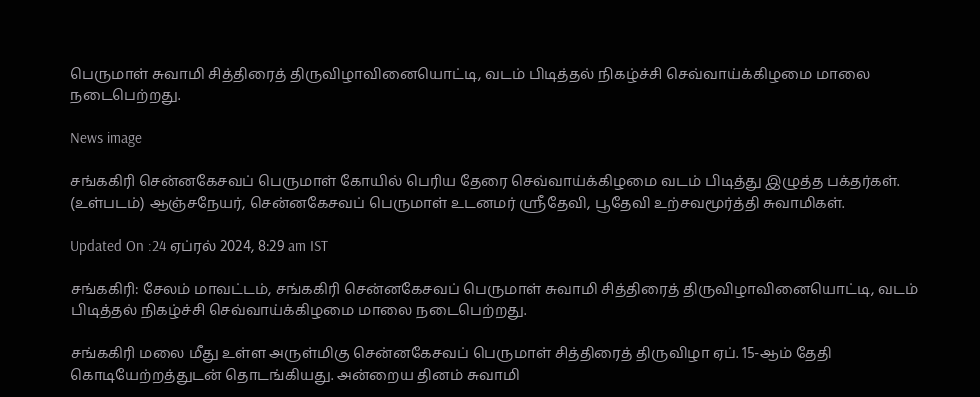பெருமாள் சுவாமி சித்திரைத் திருவிழாவினையொட்டி, வடம் பிடித்தல் நிகழ்ச்சி செவ்வாய்க்கிழமை மாலை நடைபெற்றது.

News image

சங்ககிரி சென்னகேசவப் பெருமாள் கோயில் பெரிய தேரை செவ்வாய்க்கிழமை வடம் பிடித்து இழுத்த பக்தர்கள். (உள்படம்) ஆஞ்சநேயர், சென்னகேசவப் பெருமாள் உடனமர் ஸ்ரீதேவி, பூதேவி உற்சவமூர்த்தி சுவாமிகள்.

Updated On :24 ஏப்ரல் 2024, 8:29 am IST

சங்ககிரி: சேலம் மாவட்டம், சங்ககிரி சென்னகேசவப் பெருமாள் சுவாமி சித்திரைத் திருவிழாவினையொட்டி, வடம் பிடித்தல் நிகழ்ச்சி செவ்வாய்க்கிழமை மாலை நடைபெற்றது.

சங்ககிரி மலை மீது உள்ள அருள்மிகு சென்னகேசவப் பெருமாள் சித்திரைத் திருவிழா ஏப். 15-ஆம் தேதி கொடியேற்றத்துடன் தொடங்கியது. அன்றைய தினம் சுவாமி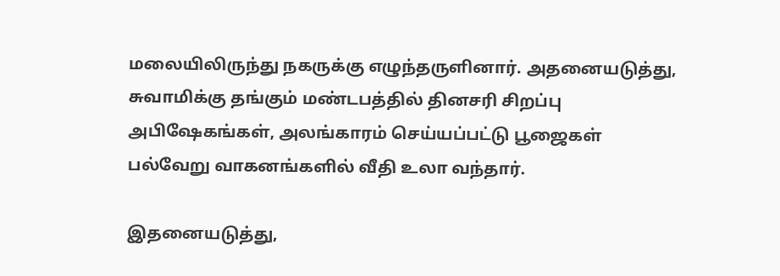மலையிலிருந்து நகருக்கு எழுந்தருளினார். அதனையடுத்து, சுவாமிக்கு தங்கும் மண்டபத்தில் தினசரி சிறப்பு அபிஷேகங்கள், அலங்காரம் செய்யப்பட்டு பூஜைகள் பல்வேறு வாகனங்களில் வீதி உலா வந்தார்.

இதனையடுத்து,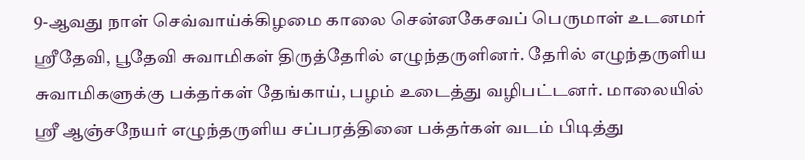9-ஆவது நாள் செவ்வாய்க்கிழமை காலை சென்னகேசவப் பெருமாள் உடனமர் ஸ்ரீதேவி, பூதேவி சுவாமிகள் திருத்தேரில் எழுந்தருளினர். தேரில் எழுந்தருளிய சுவாமிகளுக்கு பக்தர்கள் தேங்காய், பழம் உடைத்து வழிபட்டனர். மாலையில் ஸ்ரீ ஆஞ்சநேயர் எழுந்தருளிய சப்பரத்தினை பக்தர்கள் வடம் பிடித்து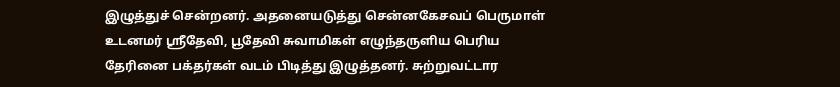இழுத்துச் சென்றனர். அதனையடுத்து சென்னகேசவப் பெருமாள் உடனமர் ஸ்ரீதேவி, பூதேவி சுவாமிகள் எழுந்தருளிய பெரிய தேரினை பக்தர்கள் வடம் பிடித்து இழுத்தனர். சுற்றுவட்டார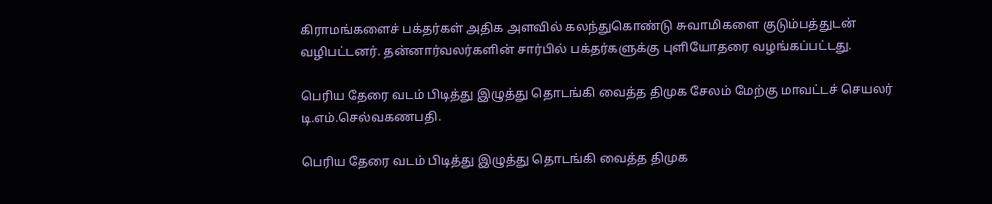கிராமங்களைச் பக்தர்கள் அதிக அளவில் கலந்துகொண்டு சுவாமிகளை குடும்பத்துடன் வழிபட்டனர். தன்னார்வலர்களின் சார்பில் பக்தர்களுக்கு புளியோதரை வழங்கப்பட்டது.

பெரிய தேரை வடம் பிடித்து இழுத்து தொடங்கி வைத்த திமுக சேலம் மேற்கு மாவட்டச் செயலர் டி.எம்.செல்வகணபதி.

பெரிய தேரை வடம் பிடித்து இழுத்து தொடங்கி வைத்த திமுக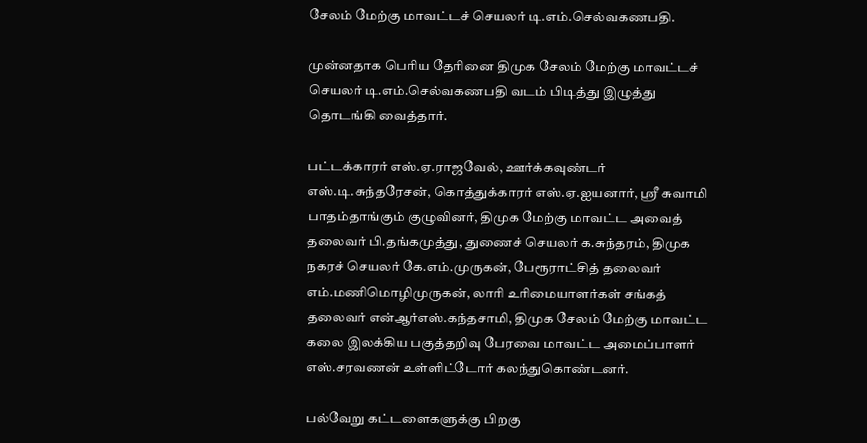சேலம் மேற்கு மாவட்டச் செயலர் டி.எம்.செல்வகணபதி.

முன்னதாக பெரிய தேரினை திமுக சேலம் மேற்கு மாவட்டச் செயலர் டி.எம்.செல்வகணபதி வடம் பிடித்து இழுத்து தொடங்கி வைத்தார்.

பட்டக்காரர் எஸ்.ஏ.ராஜவேல், ஊர்க்கவுண்டர் எஸ்.டி.சுந்தரேசன், கொத்துக்காரர் எஸ்.ஏ.ஐயனார், ஸ்ரீ சுவாமி பாதம்தாங்கும் குழுவினர், திமுக மேற்கு மாவட்ட அவைத் தலைவர் பி.தங்கமுத்து, துணைச் செயலர் க.சுந்தரம், திமுக நகரச் செயலர் கே.எம்.முருகன், பேரூராட்சித் தலைவர் எம்.மணிமொழிமுருகன், லாரி உரிமையாளர்கள் சங்கத் தலைவர் என்ஆர்எஸ்.கந்தசாமி, திமுக சேலம் மேற்கு மாவட்ட கலை இலக்கிய பகுத்தறிவு பேரவை மாவட்ட அமைப்பாளர் எஸ்.சரவணன் உள்ளிட்டோர் கலந்துகொண்டனர்.

பல்வேறு கட்டளைகளுக்கு பிறகு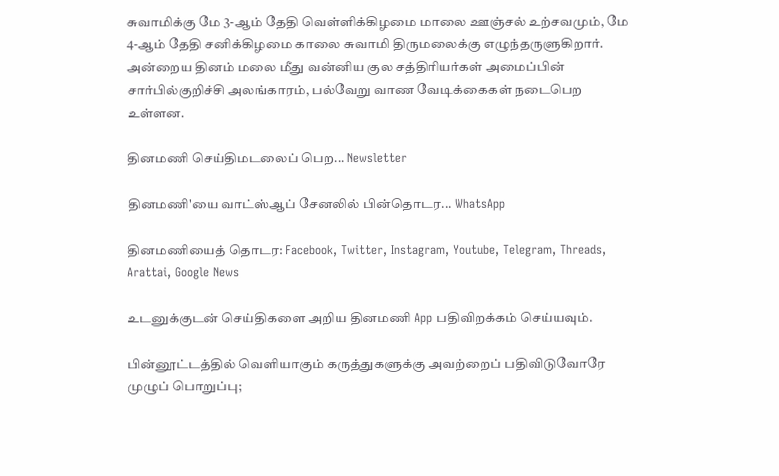சுவாமிக்கு மே 3-ஆம் தேதி வெள்ளிக்கிழமை மாலை ஊஞ்சல் உற்சவமும், மே 4-ஆம் தேதி சனிக்கிழமை காலை சுவாமி திருமலைக்கு எழுந்தருளுகிறார். அன்றைய தினம் மலை மீது வன்னிய குல சத்திரியர்கள் அமைப்பின் சார்பில்குறிச்சி அலங்காரம், பல்வேறு வாண வேடிக்கைகள் நடைபெற உள்ளன.

தினமணி செய்திமடலைப் பெற... Newsletter

தினமணி'யை வாட்ஸ்ஆப் சேனலில் பின்தொடர... WhatsApp

தினமணியைத் தொடர: Facebook, Twitter, Instagram, Youtube, Telegram, Threads, Arattai, Google News

உடனுக்குடன் செய்திகளை அறிய தினமணி App பதிவிறக்கம் செய்யவும்.

பின்னூட்டத்தில் வெளியாகும் கருத்துகளுக்கு அவற்றைப் பதிவிடுவோரே முழுப் பொறுப்பு;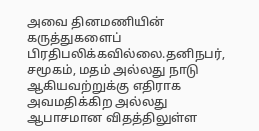அவை தினமணியின் கருத்துகளைப் பிரதிபலிக்கவில்லை.தனிநபர், சமூகம், மதம் அல்லது நாடு ஆகியவற்றுக்கு எதிராக அவமதிக்கிற அல்லது ஆபாசமான விதத்திலுள்ள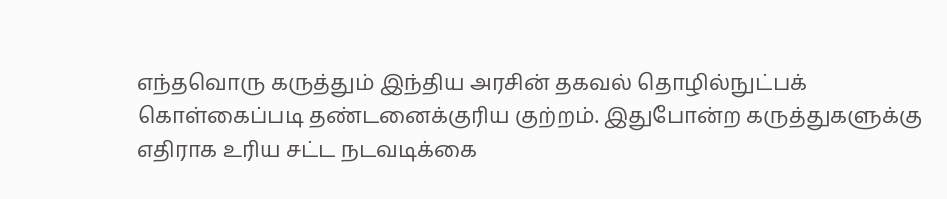எந்தவொரு கருத்தும் இந்திய அரசின் தகவல் தொழில்நுட்பக் கொள்கைப்படி தண்டனைக்குரிய குற்றம். இதுபோன்ற கருத்துகளுக்கு எதிராக உரிய சட்ட நடவடிக்கை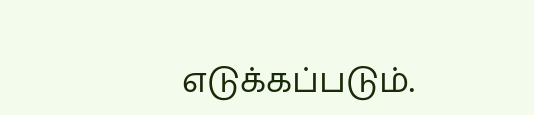எடுக்கப்படும்.